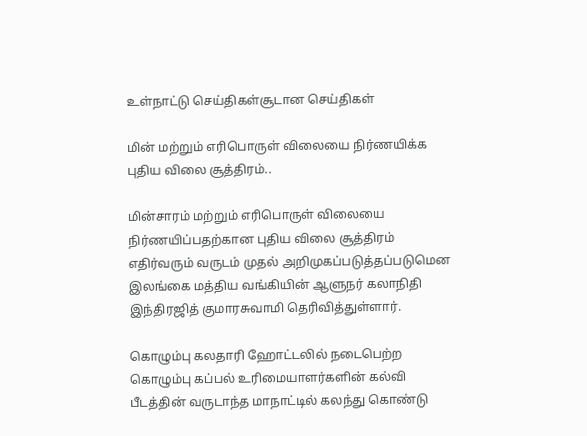உள்நாட்டு செய்திகள்சூடான செய்திகள்

மின் மற்றும் எரிபொருள் விலையை நிர்ணயிக்க புதிய விலை சூத்திரம்..

மின்சாரம் மற்றும் எரிபொருள் விலையை நிர்ணயிப்பதற்கான புதிய விலை சூத்திரம் எதிர்வரும் வருடம் முதல் அறிமுகப்படுத்தப்படுமென இலங்கை மத்திய வங்கியின் ஆளுநர் கலாநிதி இந்திரஜித் குமாரசுவாமி தெரிவித்துள்ளார்.

கொழும்பு கலதாரி ஹோட்டலில் நடைபெற்ற கொழும்பு கப்பல் உரிமையாளர்களின் கல்வி பீடத்தின் வருடாந்த மாநாட்டில் கலந்து கொண்டு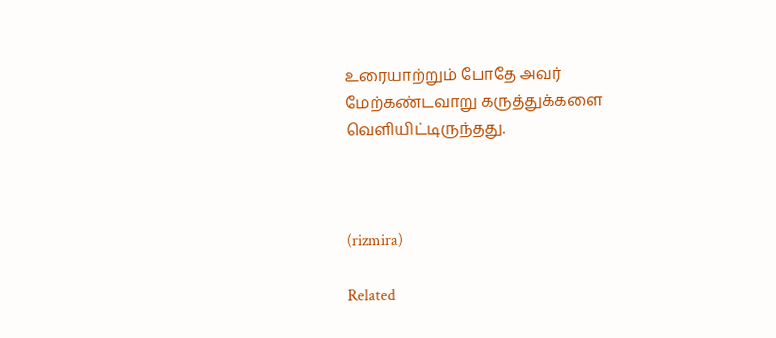உரையாற்றும் போதே அவர் மேற்கண்டவாறு கருத்துக்களை வெளியிட்டிருந்தது.



(rizmira)

Related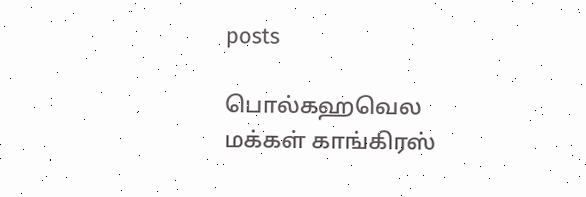posts

பொல்கஹவெல மக்கள் காங்கிரஸ்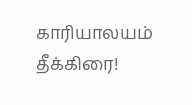காரியாலயம் தீக்கிரை!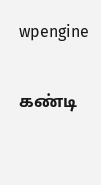wpengine

கண்டி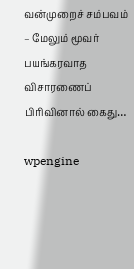வன்முறைச் சம்பவம் – மேலும் மூவர் பயங்கரவாத விசாரணைப் பிரிவினால் கைது…

wpengine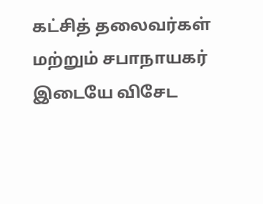கட்சித் தலைவர்கள் மற்றும் சபாநாயகர் இடையே விசேட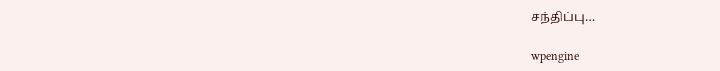சந்திப்பு…

wpengine